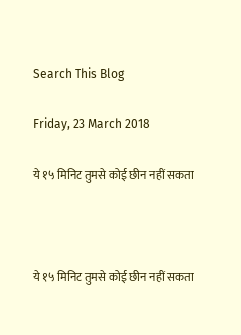Search This Blog

Friday, 23 March 2018

ये १५ मिनिट तुमसे कोई छीन नहीं सकता



ये १५ मिनिट तुमसे कोई छीन नहीं सकता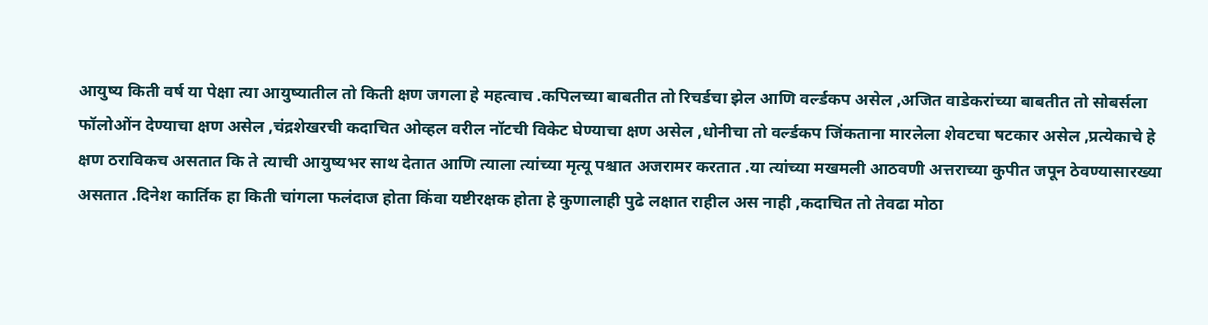आयुष्य किती वर्ष या पेक्षा त्या आयुष्यातील तो किती क्षण जगला हे महत्वाच .कपिलच्या बाबतीत तो रिचर्डचा झेल आणि वर्ल्डकप असेल ,अजित वाडेकरांच्या बाबतीत तो सोबर्सला फॉलोओंन देण्याचा क्षण असेल ,चंद्रशेखरची कदाचित ओव्हल वरील नॉटची विकेट घेण्याचा क्षण असेल ,धोनीचा तो वर्ल्डकप जिंकताना मारलेला शेवटचा षटकार असेल ,प्रत्येकाचे हे क्षण ठराविकच असतात कि ते त्याची आयुष्यभर साथ देतात आणि त्याला त्यांच्या मृत्यू पश्चात अजरामर करतात .या त्यांच्या मखमली आठवणी अत्तराच्या कुपीत जपून ठेवण्यासारख्या असतात .दिनेश कार्तिक हा किती चांगला फलंदाज होता किंवा यष्टीरक्षक होता हे कुणालाही पुढे लक्षात राहील अस नाही ,कदाचित तो तेवढा मोठा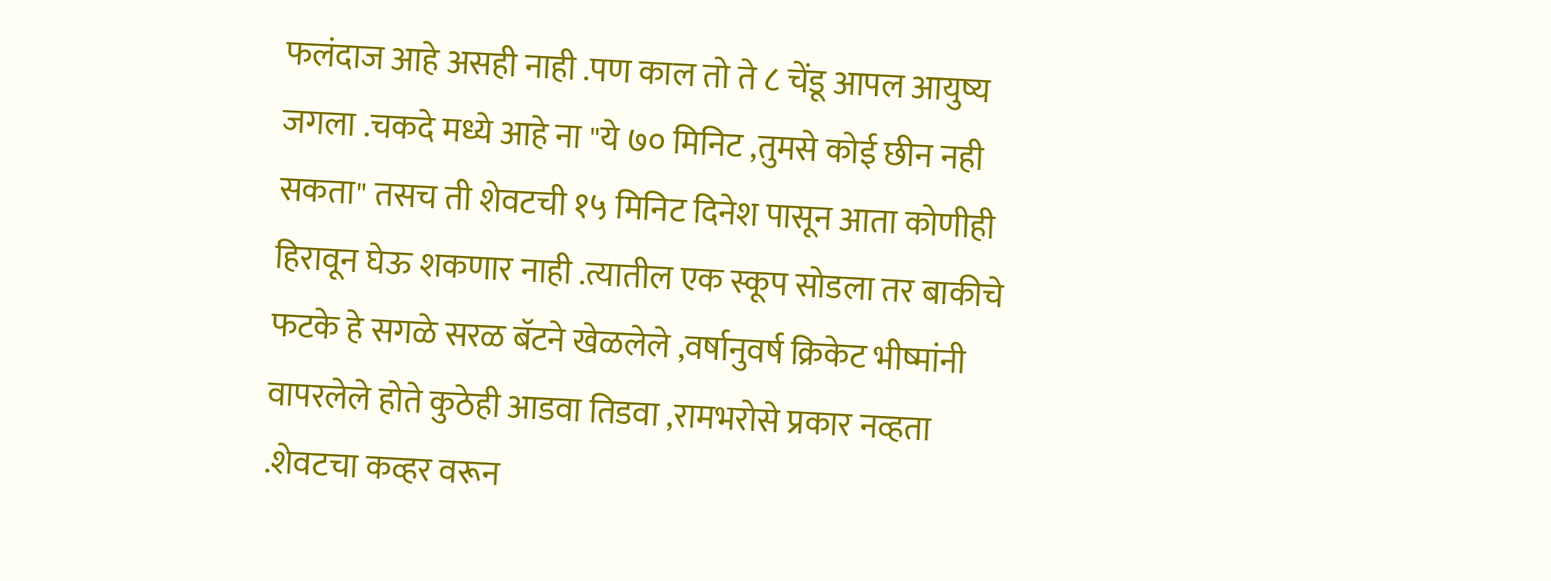फलंदाज आहे असही नाही .पण काल तो ते ८ चेंडू आपल आयुष्य जगला .चकदे मध्ये आहे ना "ये ७० मिनिट ,तुमसे कोई छीन नही सकता" तसच ती शेवटची १५ मिनिट दिनेश पासून आता कोणीही हिरावून घेऊ शकणार नाही .त्यातील एक स्कूप सोडला तर बाकीचे फटके हे सगळे सरळ बॅटने खेळलेले ,वर्षानुवर्ष क्रिकेट भीष्मांनी वापरलेले होते कुठेही आडवा तिडवा ,रामभरोसे प्रकार नव्हता .शेवटचा कव्हर वरून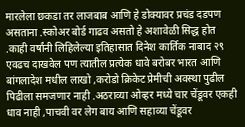मारलेला छकडा तर लाजबाब आणि हे डोक्यावर प्रचंड दडपण असताना .स्कोअर बोर्ड गाढव असतो हे अशावेळी सिद्ध होत .काही वर्षांनी लिहिलेल्या इतिहासात दिनेश कार्तिक नाबाद २९ एवढच दाखवेल पण त्यातील प्रत्येक धावे बरोबर भारत आणि बांगलादेश मधील लाखो ,करोडो क्रिकेट प्रेमीची अवस्था पुढील पिढीला समजणार नाही .अठराव्या ओव्हर मध्ये चार चेंडूवर एकही धाव नाही ,पाचवी वर लेग बाय आणि सहाव्या चेंडूवर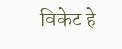विकेट हे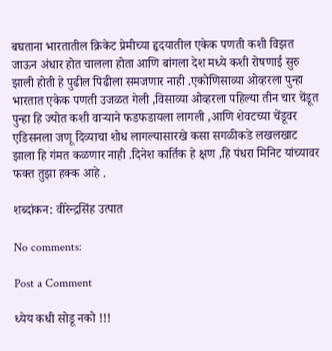बघताना भारतातील क्रिकेट प्रेमीच्या हृदयातील एकेक पणती कशी विझत जाऊन अंधार होत चालला होता आणि बांगला देश मध्ये कशी रोषणाई सुरु झाली होती हे पुढील पिढीला समजणार नाही .एकोणिसाव्या ओव्हरला पुन्हा भारतात एकेक पणती उजळत गेली ,विसाव्या ओव्हरला पहिल्या तीन चार चेंडूत पुन्हा हि ज्योत कशी वाऱ्याने फडफडायला लागली ,आणि शेवटच्या चेंडूवर एडिसनला जणू दिव्याचा शोध लागल्यासारखे कसा सगळीकडे लखलखाट झाला हि गंमत कळणार नाही .दिनेश कार्तिक हे क्षण ,हि पंधरा मिनिट यांच्यावर फक्त तुझा हक्क आहे .

शब्दांकन: वीरेन्द्रसिंह उत्पात

No comments:

Post a Comment

ध्येय कधी सोडू नको !!!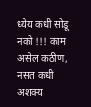ध्येय कधी सोडू नको !!! काम  असेल कठीण, नसत कधी अशक्य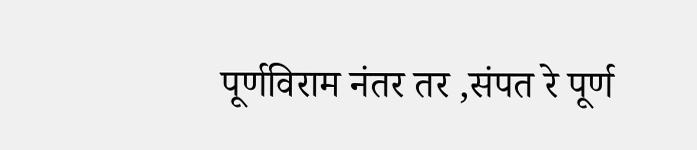पूर्णविराम नंतर तर ,संपत रे पूर्ण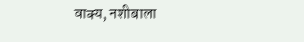वाक्य, नशीबाला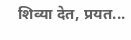शिव्या देत, प्रयत...